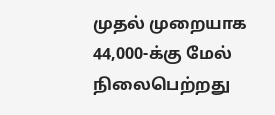முதல் முறையாக 44,000-க்கு மேல் நிலைபெற்றது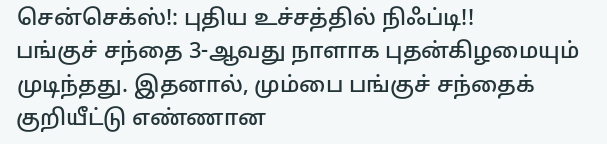சென்செக்ஸ்!: புதிய உச்சத்தில் நிஃப்டி!!
பங்குச் சந்தை 3-ஆவது நாளாக புதன்கிழமையும் முடிந்தது. இதனால், மும்பை பங்குச் சந்தைக் குறியீட்டு எண்ணான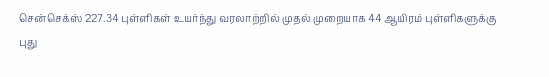சென்செக்ஸ் 227.34 புள்ளிகள் உயர்ந்து வரலாற்றில் முதல் முறையாக 44 ஆயிரம் புள்ளிகளுக்கு
புது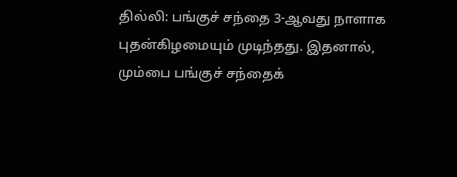தில்லி: பங்குச் சந்தை 3-ஆவது நாளாக புதன்கிழமையும் முடிந்தது. இதனால், மும்பை பங்குச் சந்தைக்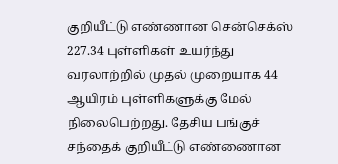குறியீட்டு எண்ணான சென்செக்ஸ் 227.34 புள்ளிகள் உயர்ந்து வரலாற்றில் முதல் முறையாக 44 ஆயிரம் புள்ளிகளுக்கு மேல் நிலைபெற்றது. தேசிய பங்குச் சந்தைக் குறியீட்டு எண்ணைான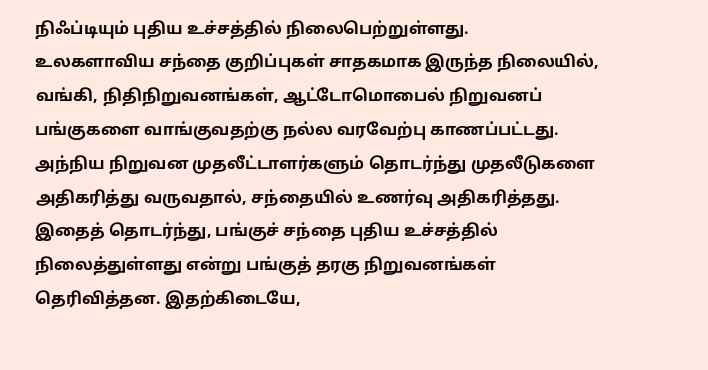நிஃப்டியும் புதிய உச்சத்தில் நிலைபெற்றுள்ளது.
உலகளாவிய சந்தை குறிப்புகள் சாதகமாக இருந்த நிலையில், வங்கி, நிதிநிறுவனங்கள், ஆட்டோமொபைல் நிறுவனப் பங்குகளை வாங்குவதற்கு நல்ல வரவேற்பு காணப்பட்டது. அந்நிய நிறுவன முதலீட்டாளர்களும் தொடர்ந்து முதலீடுகளை அதிகரித்து வருவதால், சந்தையில் உணர்வு அதிகரித்தது. இதைத் தொடர்ந்து, பங்குச் சந்தை புதிய உச்சத்தில் நிலைத்துள்ளது என்று பங்குத் தரகு நிறுவனங்கள் தெரிவித்தன. இதற்கிடையே,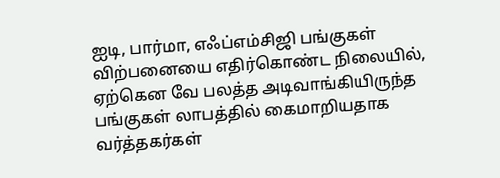ஐடி, பார்மா, எஃப்எம்சிஜி பங்குகள் விற்பனையை எதிர்கொண்ட நிலையில், ஏற்கென வே பலத்த அடிவாங்கியிருந்த பங்குகள் லாபத்தில் கைமாறியதாக வர்த்தகர்கள்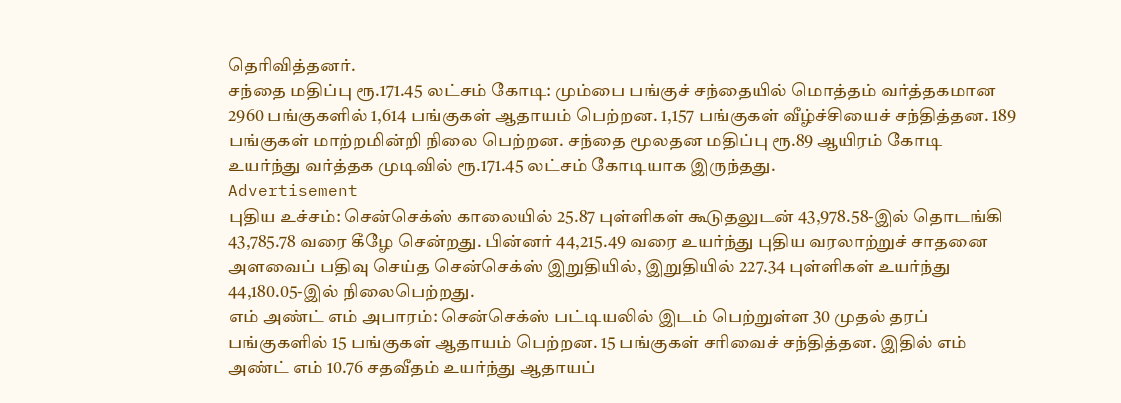தெரிவித்தனர்.
சந்தை மதிப்பு ரூ.171.45 லட்சம் கோடி: மும்பை பங்குச் சந்தையில் மொத்தம் வர்த்தகமான 2960 பங்குகளில் 1,614 பங்குகள் ஆதாயம் பெற்றன. 1,157 பங்குகள் வீழ்ச்சியைச் சந்தித்தன. 189 பங்குகள் மாற்றமின்றி நிலை பெற்றன. சந்தை மூலதன மதிப்பு ரூ.89 ஆயிரம் கோடி உயர்ந்து வர்த்தக முடிவில் ரூ.171.45 லட்சம் கோடியாக இருந்தது.
Advertisement
புதிய உச்சம்: சென்செக்ஸ் காலையில் 25.87 புள்ளிகள் கூடுதலுடன் 43,978.58-இல் தொடங்கி 43,785.78 வரை கீழே சென்றது. பின்னர் 44,215.49 வரை உயர்ந்து புதிய வரலாற்றுச் சாதனை அளவைப் பதிவு செய்த சென்செக்ஸ் இறுதியில், இறுதியில் 227.34 புள்ளிகள் உயர்ந்து 44,180.05-இல் நிலைபெற்றது.
எம் அண்ட் எம் அபாரம்: சென்செக்ஸ் பட்டியலில் இடம் பெற்றுள்ள 30 முதல் தரப் பங்குகளில் 15 பங்குகள் ஆதாயம் பெற்றன. 15 பங்குகள் சரிவைச் சந்தித்தன. இதில் எம் அண்ட் எம் 10.76 சதவீதம் உயர்ந்து ஆதாயப்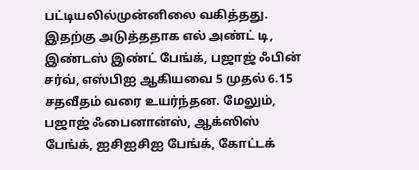பட்டியலில்முன்னிலை வகித்தது. இதற்கு அடுத்ததாக எல் அண்ட் டி, இண்டஸ் இண்ட் பேங்க், பஜாஜ் ஃபின் சர்வ், எஸ்பிஐ ஆகியவை 5 முதல் 6.15 சதவீதம் வரை உயர்ந்தன. மேலும், பஜாஜ் ஃபைனான்ஸ், ஆக்ஸிஸ் பேங்க், ஐசிஐசிஐ பேங்க், கோட்டக்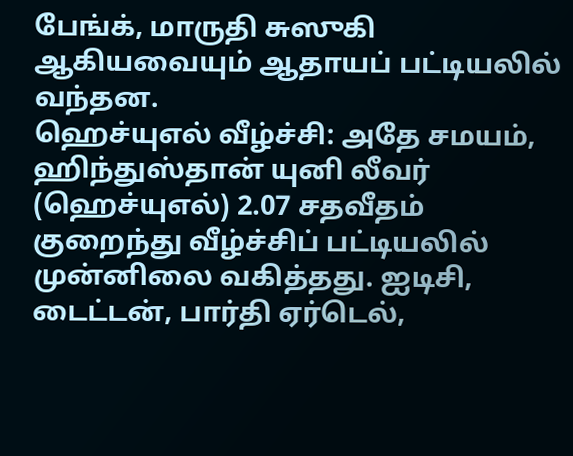பேங்க், மாருதி சுஸுகி ஆகியவையும் ஆதாயப் பட்டியலில் வந்தன.
ஹெச்யுஎல் வீழ்ச்சி: அதே சமயம், ஹிந்துஸ்தான் யுனி லீவர் (ஹெச்யுஎல்) 2.07 சதவீதம் குறைந்து வீழ்ச்சிப் பட்டியலில் முன்னிலை வகித்தது. ஐடிசி, டைட்டன், பார்தி ஏர்டெல்,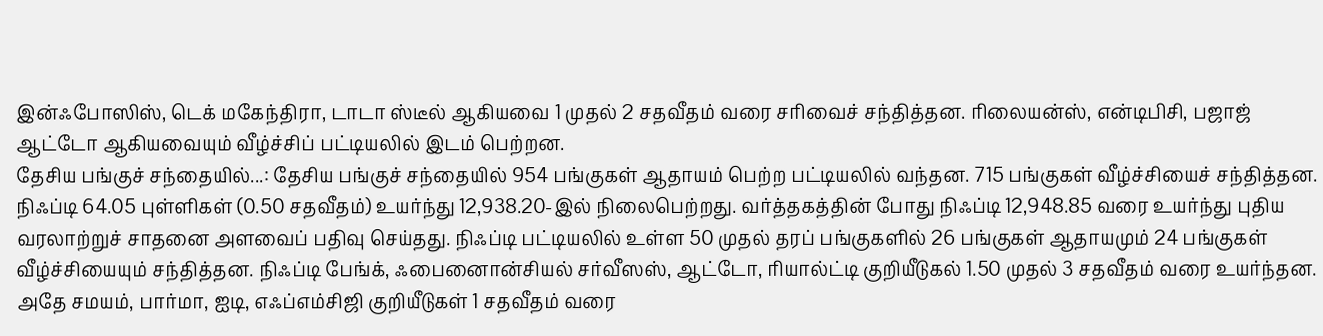இன்ஃபோஸிஸ், டெக் மகேந்திரா, டாடா ஸ்டீல் ஆகியவை 1 முதல் 2 சதவீதம் வரை சரிவைச் சந்தித்தன. ரிலையன்ஸ், என்டிபிசி, பஜாஜ் ஆட்டோ ஆகியவையும் வீழ்ச்சிப் பட்டியலில் இடம் பெற்றன.
தேசிய பங்குச் சந்தையில்...: தேசிய பங்குச் சந்தையில் 954 பங்குகள் ஆதாயம் பெற்ற பட்டியலில் வந்தன. 715 பங்குகள் வீழ்ச்சியைச் சந்தித்தன. நிஃப்டி 64.05 புள்ளிகள் (0.50 சதவீதம்) உயர்ந்து 12,938.20-இல் நிலைபெற்றது. வர்த்தகத்தின் போது நிஃப்டி 12,948.85 வரை உயர்ந்து புதிய வரலாற்றுச் சாதனை அளவைப் பதிவு செய்தது. நிஃப்டி பட்டியலில் உள்ள 50 முதல் தரப் பங்குகளில் 26 பங்குகள் ஆதாயமும் 24 பங்குகள் வீழ்ச்சியையும் சந்தித்தன. நிஃப்டி பேங்க், ஃபைனைான்சியல் சர்வீஸஸ், ஆட்டோ, ரியால்ட்டி குறியீடுகல் 1.50 முதல் 3 சதவீதம் வரை உயர்ந்தன. அதே சமயம், பார்மா, ஐடி, எஃப்எம்சிஜி குறியீடுகள் 1 சதவீதம் வரை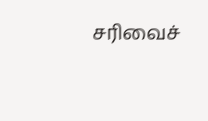சரிவைச்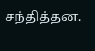சந்தித்தன.